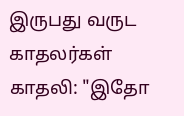இருபது வருட காதலர்கள்
காதலி: "இதோ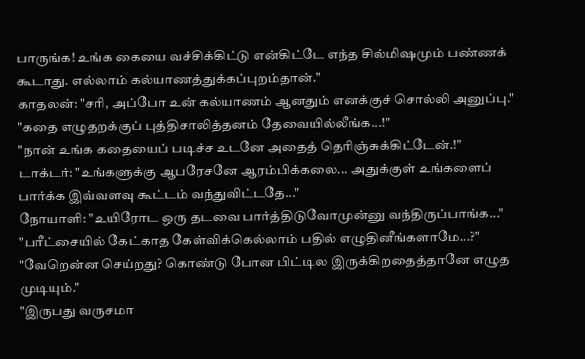பாருங்க! உங்க கையை வச்சிக்கிட்டு என்கிட்டே எந்த சில்மிஷமும் பண்ணக் கூடாது. எல்லாம் கல்யாணத்துக்கப்புறம்தான்."
காதலன்: "சரி, அப்போ உன் கல்யாணம் ஆனதும் எனக்குச் சொல்லி அனுப்பு."
"கதை எழுதறக்குப் புத்திசாலித்தனம் தேவையில்லீங்க...!"
"நான் உங்க கதையைப் படிச்ச உடனே அதைத் தெரிஞ்சுக்கிட்டேன்.!"
டாக்டர்: "உங்களுக்கு ஆபரேசனே ஆரம்பிக்கலை... அதுக்குள் உங்களைப் பார்க்க இவ்வளவு கூட்டம் வந்துவிட்டதே..."
நோயாளி: "உயிரோட ஒரு தடவை பார்த்திடுவோமுன்னு வந்திருப்பாங்க..."
"பரீட்சையில் கேட்காத கேள்விக்கெல்லாம் பதில் எழுதினீங்களாமே...?"
"வேறென்ன செய்றது? கொண்டு போன பிட்டில இருக்கிறதைத்தானே எழுத முடியும்."
"இருபது வருசமா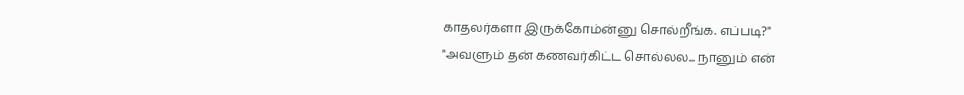காதலர்களா இருக்கோம்ன்னு சொல்றீங்க. எப்படி?"
"அவளும் தன் கணவர்கிட்ட சொல்லல... நானும் என்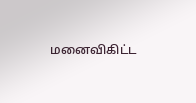மனைவிகிட்ட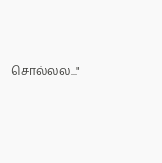சொல்லல..."